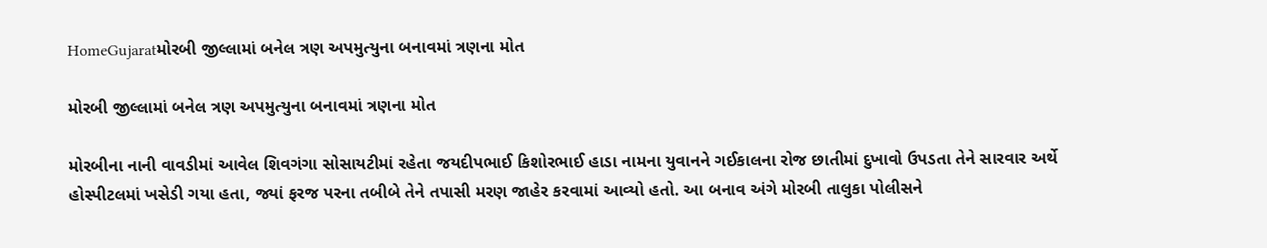HomeGujaratમોરબી જીલ્લામાં બનેલ ત્રણ અપમુત્યુના બનાવમાં ત્રણના મોત

મોરબી જીલ્લામાં બનેલ ત્રણ અપમુત્યુના બનાવમાં ત્રણના મોત

મોરબીના નાની વાવડીમાં આવેલ શિવગંગા સોસાયટીમાં રહેતા જયદીપભાઈ કિશોરભાઈ હાડા નામના યુવાનને ગઈકાલના રોજ છાતીમાં દુખાવો ઉપડતા તેને સારવાર અર્થે હોસ્પીટલમાં ખસેડી ગયા હતા, જ્યાં ફરજ પરના તબીબે તેને તપાસી મરણ જાહેર કરવામાં આવ્યો હતો. આ બનાવ અંગે મોરબી તાલુકા પોલીસને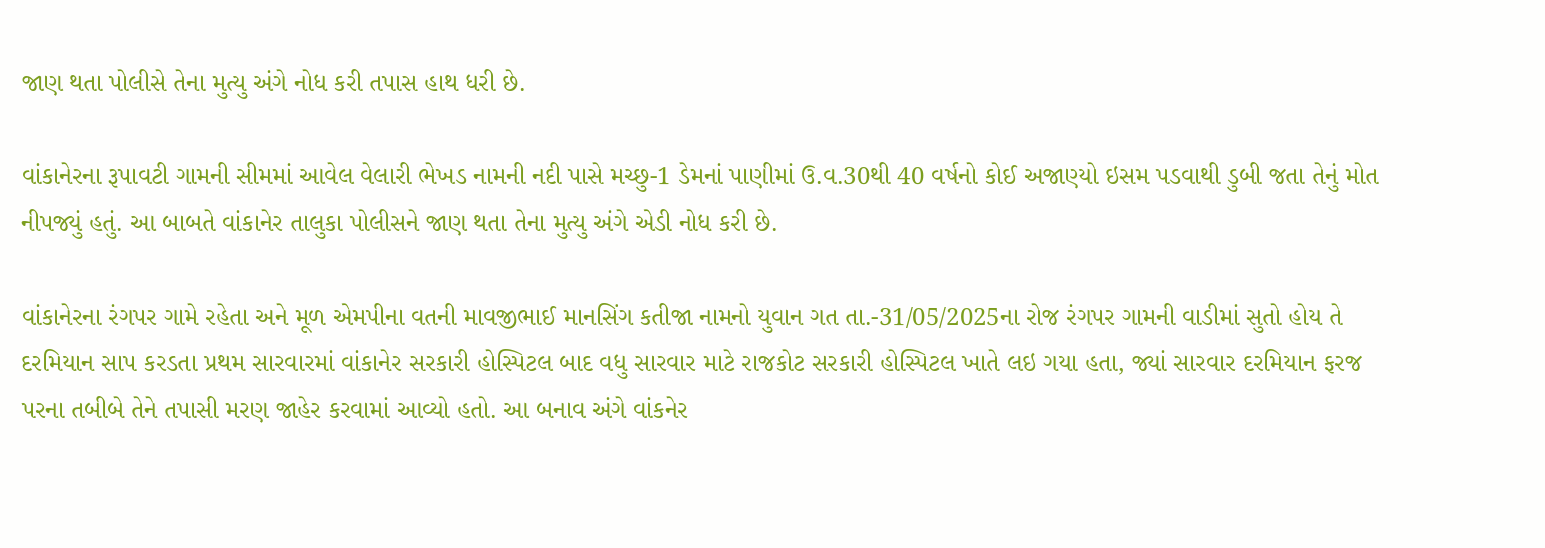જાણ થતા પોલીસે તેના મુત્યુ અંગે નોધ કરી તપાસ હાથ ધરી છે.

વાંકાનેરના રૂપાવટી ગામની સીમમાં આવેલ વેલારી ભેખડ નામની નદી પાસે મચ્છુ-1 ડેમનાં પાણીમાં ઉ.વ.30થી 40 વર્ષનો કોઈ અજાણ્યો ઇસમ પડવાથી ડુબી જતા તેનું મોત નીપજ્યું હતું. આ બાબતે વાંકાનેર તાલુકા પોલીસને જાણ થતા તેના મુત્યુ અંગે એડી નોધ કરી છે.

વાંકાનેરના રંગપર ગામે રહેતા અને મૂળ એમપીના વતની માવજીભાઈ માનસિંગ કતીજા નામનો યુવાન ગત તા.-31/05/2025ના રોજ રંગપર ગામની વાડીમાં સુતો હોય તે દરમિયાન સાપ કરડતા પ્રથમ સારવારમાં વાંકાનેર સરકારી હોસ્પિટલ બાદ વધુ સારવાર માટે રાજકોટ સરકારી હોસ્પિટલ ખાતે લઇ ગયા હતા, જ્યાં સારવાર દરમિયાન ફરજ પરના તબીબે તેને તપાસી મરણ જાહેર કરવામાં આવ્યો હતો. આ બનાવ અંગે વાંકનેર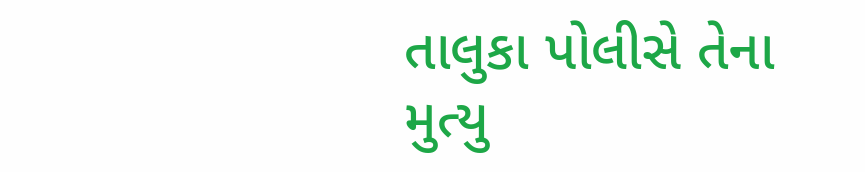તાલુકા પોલીસે તેના મુત્યુ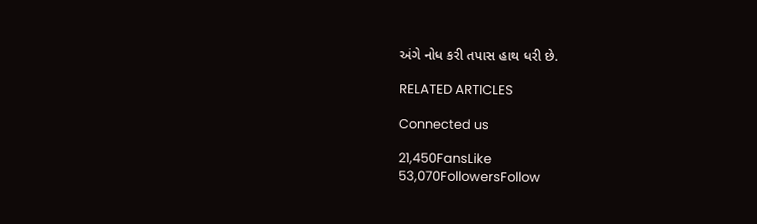અંગે નોધ કરી તપાસ હાથ ધરી છે.

RELATED ARTICLES

Connected us

21,450FansLike
53,070FollowersFollow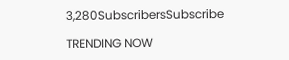3,280SubscribersSubscribe

TRENDING NOW